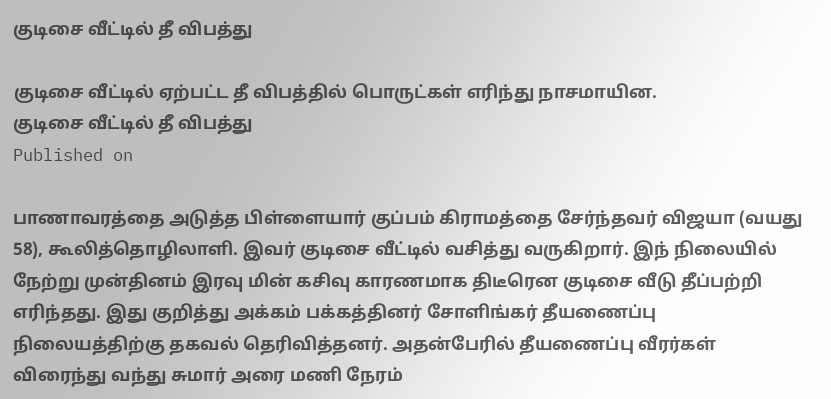குடிசை வீட்டில் தீ விபத்து

குடிசை வீட்டில் ஏற்பட்ட தீ விபத்தில் பொருட்கள் எரிந்து நாசமாயின.
குடிசை வீட்டில் தீ விபத்து
Published on

பாணாவரத்தை அடுத்த பிள்ளையார் குப்பம் கிராமத்தை சேர்ந்தவர் விஜயா (வயது 58), கூலித்தொழிலாளி. இவர் குடிசை வீட்டில் வசித்து வருகிறார். இந் நிலையில் நேற்று முன்தினம் இரவு மின் கசிவு காரணமாக திடீரென குடிசை வீடு தீப்பற்றி எரிந்தது. இது குறித்து அக்கம் பக்கத்தினர் சோளிங்கர் தீயணைப்பு நிலையத்திற்கு தகவல் தெரிவித்தனர். அதன்பேரில் தீயணைப்பு வீரர்கள் விரைந்து வந்து சுமார் அரை மணி நேரம்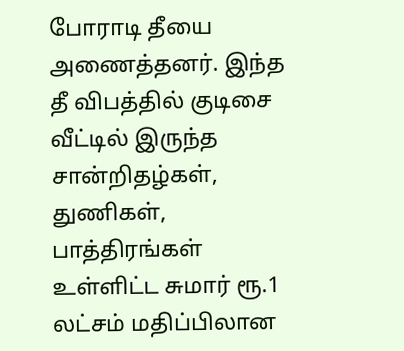போராடி தீயை அணைத்தனர். இந்த தீ விபத்தில் குடிசை வீட்டில் இருந்த சான்றிதழ்கள், துணிகள், பாத்திரங்கள் உள்ளிட்ட சுமார் ரூ.1 லட்சம் மதிப்பிலான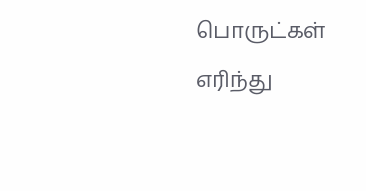பொருட்கள் எரிந்து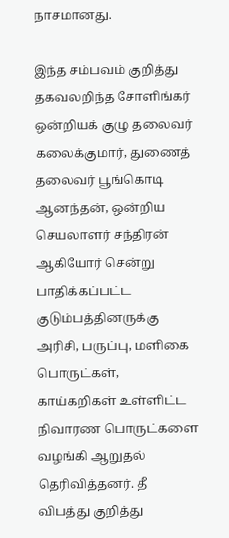நாசமானது.

இந்த சம்பவம் குறித்து தகவலறிந்த சோளிங்கர் ஒன்றியக் குழு தலைவர் கலைக்குமார், துணைத் தலைவர் பூங்கொடி ஆனந்தன், ஒன்றிய செயலாளர் சந்திரன் ஆகியோர் சென்று பாதிக்கப்பட்ட குடும்பத்தினருக்கு அரிசி, பருப்பு, மளிகை பொருட்கள், காய்கறிகள் உள்ளிட்ட நிவாரண பொருட்களை வழங்கி ஆறுதல் தெரிவித்தனர். தீ விபத்து குறித்து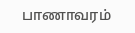பாணாவரம்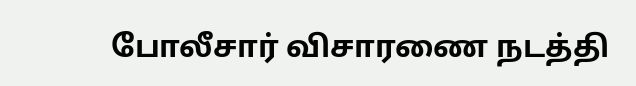போலீசார் விசாரணை நடத்தி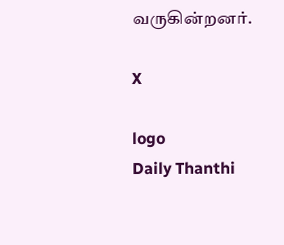வருகின்றனர்.

X

logo
Daily Thanthi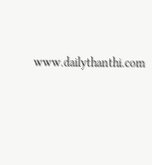www.dailythanthi.com